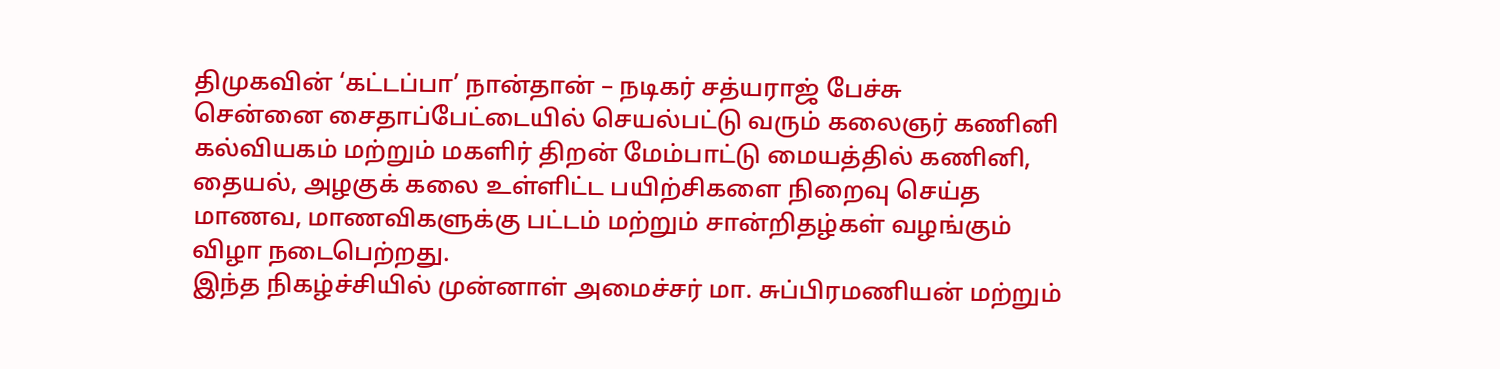திமுகவின் ‘கட்டப்பா’ நான்தான் – நடிகர் சத்யராஜ் பேச்சு
சென்னை சைதாப்பேட்டையில் செயல்பட்டு வரும் கலைஞர் கணினி கல்வியகம் மற்றும் மகளிர் திறன் மேம்பாட்டு மையத்தில் கணினி, தையல், அழகுக் கலை உள்ளிட்ட பயிற்சிகளை நிறைவு செய்த மாணவ, மாணவிகளுக்கு பட்டம் மற்றும் சான்றிதழ்கள் வழங்கும் விழா நடைபெற்றது.
இந்த நிகழ்ச்சியில் முன்னாள் அமைச்சர் மா. சுப்பிரமணியன் மற்றும்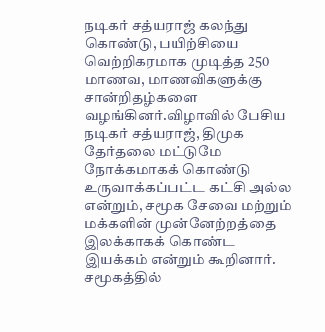நடிகர் சத்யராஜ் கலந்து கொண்டு, பயிற்சியை வெற்றிகரமாக முடித்த 250 மாணவ, மாணவிகளுக்கு சான்றிதழ்களை வழங்கினர்.விழாவில் பேசிய நடிகர் சத்யராஜ், திமுக தேர்தலை மட்டுமே நோக்கமாகக் கொண்டு உருவாக்கப்பட்ட கட்சி அல்ல என்றும், சமூக சேவை மற்றும் மக்களின் முன்னேற்றத்தை இலக்காகக் கொண்ட இயக்கம் என்றும் கூறினார். சமூகத்தில்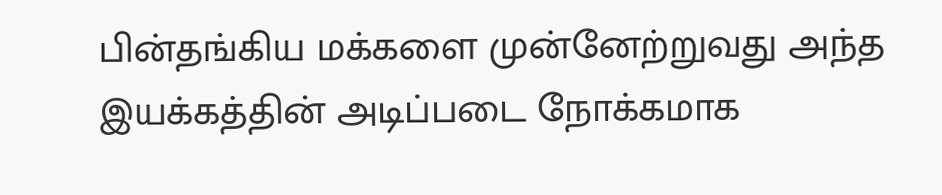பின்தங்கிய மக்களை முன்னேற்றுவது அந்த இயக்கத்தின் அடிப்படை நோக்கமாக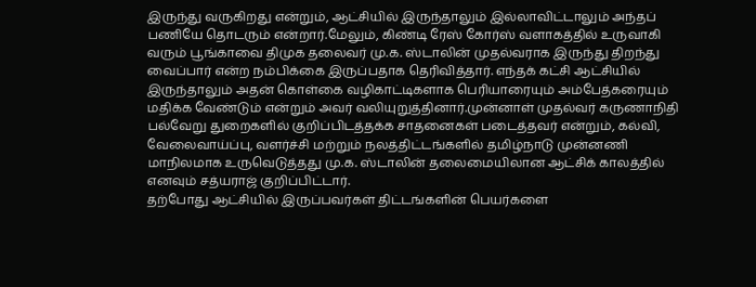இருந்து வருகிறது என்றும், ஆட்சியில் இருந்தாலும் இல்லாவிட்டாலும் அந்தப் பணியே தொடரும் என்றார்.மேலும், கிண்டி ரேஸ் கோர்ஸ் வளாகத்தில் உருவாகி வரும் பூங்காவை திமுக தலைவர் மு.க. ஸ்டாலின் முதல்வராக இருந்து திறந்து வைப்பார் என்ற நம்பிக்கை இருப்பதாக தெரிவித்தார். எந்தக் கட்சி ஆட்சியில் இருந்தாலும் அதன் கொள்கை வழிகாட்டிகளாக பெரியாரையும் அம்பேத்கரையும் மதிக்க வேண்டும் என்றும் அவர் வலியுறுத்தினார்.முன்னாள் முதல்வர் கருணாநிதி பல்வேறு துறைகளில் குறிப்பிடத்தக்க சாதனைகள் படைத்தவர் என்றும், கல்வி, வேலைவாய்ப்பு, வளர்ச்சி மற்றும் நலத்திட்டங்களில் தமிழ்நாடு முன்னணி மாநிலமாக உருவெடுத்தது மு.க. ஸ்டாலின் தலைமையிலான ஆட்சிக் காலத்தில் எனவும் சத்யராஜ் குறிப்பிட்டார்.
தற்போது ஆட்சியில் இருப்பவர்கள் திட்டங்களின் பெயர்களை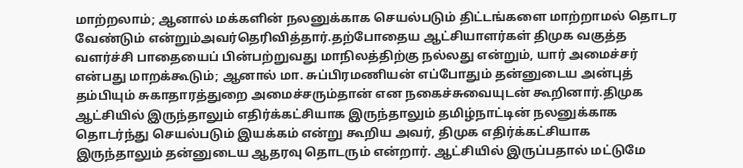மாற்றலாம்; ஆனால் மக்களின் நலனுக்காக செயல்படும் திட்டங்களை மாற்றாமல் தொடர வேண்டும் என்றும்அவர்தெரிவித்தார்.தற்போதைய ஆட்சியாளர்கள் திமுக வகுத்த வளர்ச்சி பாதையைப் பின்பற்றுவது மாநிலத்திற்கு நல்லது என்றும், யார் அமைச்சர் என்பது மாறக்கூடும்; ஆனால் மா. சுப்பிரமணியன் எப்போதும் தன்னுடைய அன்புத் தம்பியும் சுகாதாரத்துறை அமைச்சரும்தான் என நகைச்சுவையுடன் கூறினார்.திமுக ஆட்சியில் இருந்தாலும் எதிர்க்கட்சியாக இருந்தாலும் தமிழ்நாட்டின் நலனுக்காக தொடர்ந்து செயல்படும் இயக்கம் என்று கூறிய அவர், திமுக எதிர்க்கட்சியாக இருந்தாலும் தன்னுடைய ஆதரவு தொடரும் என்றார். ஆட்சியில் இருப்பதால் மட்டுமே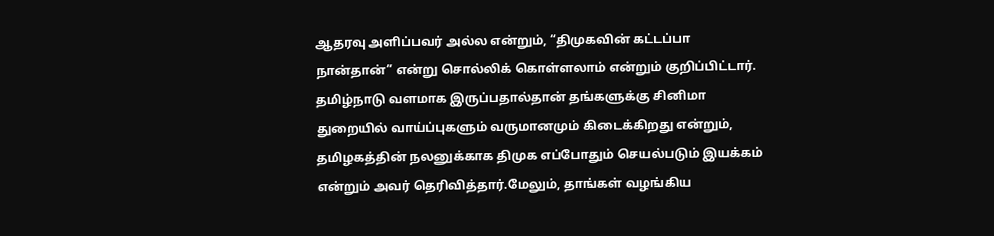ஆதரவு அளிப்பவர் அல்ல என்றும், “திமுகவின் கட்டப்பா நான்தான்” என்று சொல்லிக் கொள்ளலாம் என்றும் குறிப்பிட்டார். தமிழ்நாடு வளமாக இருப்பதால்தான் தங்களுக்கு சினிமா துறையில் வாய்ப்புகளும் வருமானமும் கிடைக்கிறது என்றும், தமிழகத்தின் நலனுக்காக திமுக எப்போதும் செயல்படும் இயக்கம் என்றும் அவர் தெரிவித்தார்.மேலும், தாங்கள் வழங்கிய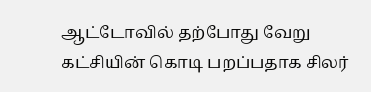ஆட்டோவில் தற்போது வேறு கட்சியின் கொடி பறப்பதாக சிலர்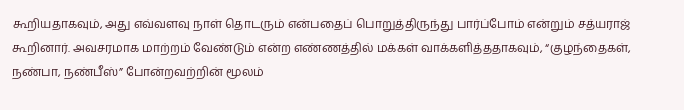கூறியதாகவும், அது எவ்வளவு நாள் தொடரும் என்பதைப் பொறுத்திருந்து பார்ப்போம் என்றும் சத்யராஜ் கூறினார். அவசரமாக மாற்றம் வேண்டும் என்ற எண்ணத்தில் மக்கள் வாக்களித்ததாகவும், “குழந்தைகள், நண்பா, நண்பீஸ்” போன்றவற்றின் மூலம்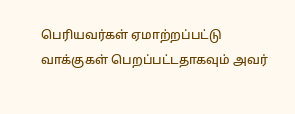பெரியவர்கள் ஏமாற்றப்பட்டு வாக்குகள் பெறப்பட்டதாகவும் அவர்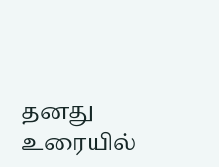தனது உரையில்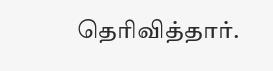தெரிவித்தார்.